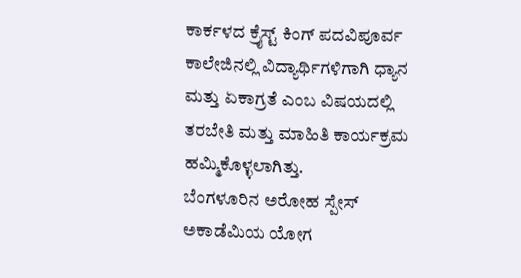ಕಾರ್ಕಳದ ಕ್ರೈಸ್ಟ್ ಕಿಂಗ್ ಪದವಿಪೂರ್ವ ಕಾಲೇಜಿನಲ್ಲಿ ವಿದ್ಯಾರ್ಥಿಗಳಿಗಾಗಿ ಧ್ಯಾನ ಮತ್ತು ಏಕಾಗ್ರತೆ ಎಂಬ ವಿಷಯದಲ್ಲಿ ತರಬೇತಿ ಮತ್ತು ಮಾಹಿತಿ ಕಾರ್ಯಕ್ರಮ ಹಮ್ಮಿಕೊಳ್ಳಲಾಗಿತ್ತು.
ಬೆಂಗಳೂರಿನ ಅರೋಹ ಸ್ಪೇಸ್ ಅಕಾಡೆಮಿಯ ಯೋಗ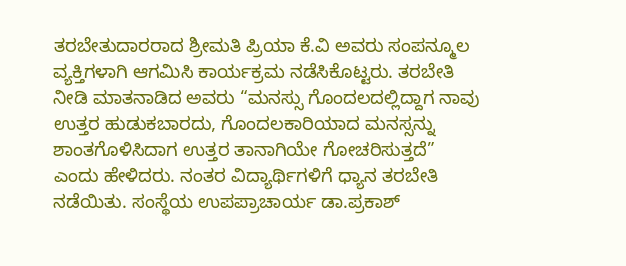ತರಬೇತುದಾರರಾದ ಶ್ರೀಮತಿ ಪ್ರಿಯಾ ಕೆ.ವಿ ಅವರು ಸಂಪನ್ಮೂಲ ವ್ಯಕ್ತಿಗಳಾಗಿ ಆಗಮಿಸಿ ಕಾರ್ಯಕ್ರಮ ನಡೆಸಿಕೊಟ್ಟರು. ತರಬೇತಿ ನೀಡಿ ಮಾತನಾಡಿದ ಅವರು “ಮನಸ್ಸು ಗೊಂದಲದಲ್ಲಿದ್ದಾಗ ನಾವು ಉತ್ತರ ಹುಡುಕಬಾರದು, ಗೊಂದಲಕಾರಿಯಾದ ಮನಸ್ಸನ್ನು ಶಾಂತಗೊಳಿಸಿದಾಗ ಉತ್ತರ ತಾನಾಗಿಯೇ ಗೋಚರಿಸುತ್ತದೆ” ಎಂದು ಹೇಳಿದರು. ನಂತರ ವಿದ್ಯಾರ್ಥಿಗಳಿಗೆ ಧ್ಯಾನ ತರಬೇತಿ ನಡೆಯಿತು. ಸಂಸ್ಥೆಯ ಉಪಪ್ರಾಚಾರ್ಯ ಡಾ.ಪ್ರಕಾಶ್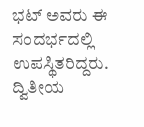ಭಟ್ ಅವರು ಈ ಸಂದರ್ಭದಲ್ಲಿ ಉಪಸ್ಥಿತರಿದ್ದರು. ದ್ವಿತೀಯ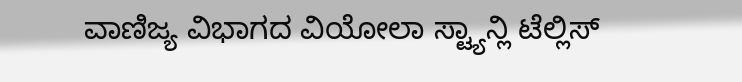ವಾಣಿಜ್ಯ ವಿಭಾಗದ ವಿಯೋಲಾ ಸ್ಟ್ಯಾನ್ಲಿ ಟೆಲ್ಲಿಸ್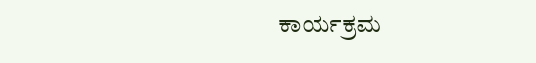ಕಾರ್ಯಕ್ರಮ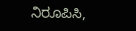ನಿರೂಪಿಸಿ,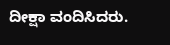ದೀಕ್ಷಾ ವಂದಿಸಿದರು.